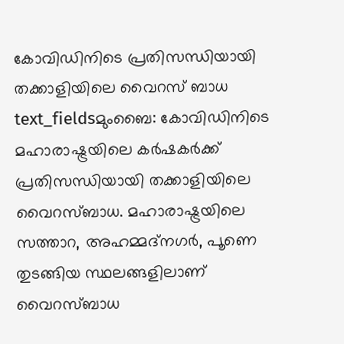കോവിഡിനിടെ പ്രതിസന്ധിയായി തക്കാളിയിലെ വൈറസ് ബാധ
text_fieldsമുംബൈ: കോവിഡിനിടെ മഹാരാഷ്ട്രയിലെ കർഷകർക്ക് പ്രതിസന്ധിയായി തക്കാളിയിലെ വൈറസ്ബാധ. മഹാരാഷ്ട്രയിലെ സത്താറ, അഹമ്മദ്നഗർ, പൂണെ തുടങ്ങിയ സ്ഥലങ്ങളിലാണ് വൈറസ്ബാധ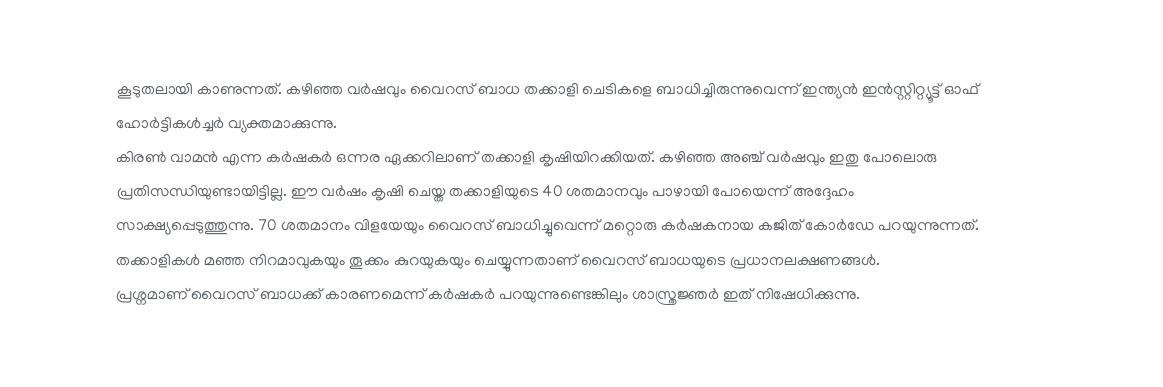കൂടുതലായി കാണുന്നത്. കഴിഞ്ഞ വർഷവും വൈറസ് ബാധ തക്കാളി ചെടികളെ ബാധിച്ചിരുന്നുവെന്ന് ഇന്ത്യൻ ഇൻസ്റ്റിറ്റ്യൂട്ട് ഓഫ് ഹോർട്ടികൾച്ചർ വ്യക്തമാക്കുന്നു.
കിരൺ വാമൻ എന്ന കർഷകർ ഒന്നര ഏക്കറിലാണ് തക്കാളി കൃഷിയിറക്കിയത്. കഴിഞ്ഞ അഞ്ച് വർഷവും ഇതു പോലൊരു പ്രതിസന്ധിയുണ്ടായിട്ടില്ല. ഈ വർഷം കൃഷി ചെയ്ത തക്കാളിയുടെ 40 ശതമാനവും പാഴായി പോയെന്ന് അദ്ദേഹം സാക്ഷ്യപ്പെടുത്തുന്നു. 70 ശതമാനം വിളയേയും വൈറസ് ബാധിച്ചുവെന്ന് മറ്റൊരു കർഷകനായ കജിത് കോർഡേ പറയുന്നുന്നത്. തക്കാളികൾ മഞ്ഞ നിറമാവുകയും തൂക്കം കുറയുകയും ചെയ്യുന്നതാണ് വൈറസ് ബാധയുടെ പ്രധാനലക്ഷണങ്ങൾ.
പ്രശ്നമാണ് വൈറസ് ബാധക്ക് കാരണമെന്ന് കർഷകർ പറയുന്നുണ്ടെങ്കിലും ശാസ്ത്രജ്ഞർ ഇത് നിഷേധിക്കുന്നു.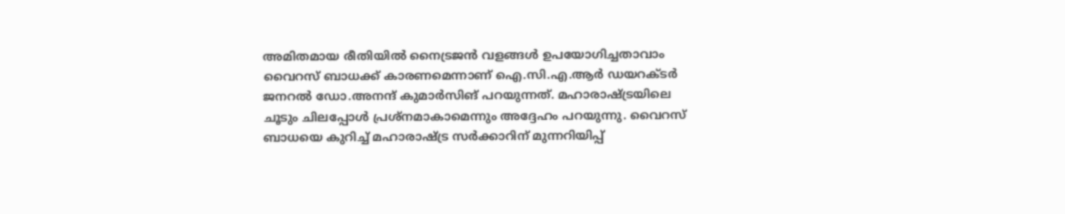അമിതമായ രീതിയിൽ നൈട്രജൻ വളങ്ങൾ ഉപയോഗിച്ചതാവാം വൈറസ് ബാധക്ക് കാരണമെന്നാണ് ഐ.സി.എ.ആർ ഡയറക്ടർ ജനറൽ ഡോ.അനന്ദ് കുമാർസിങ് പറയുന്നത്. മഹാരാഷ്ട്രയിലെ ചൂടും ചിലപ്പോൾ പ്രശ്നമാകാമെന്നും അദ്ദേഹം പറയുന്നു. വൈറസ് ബാധയെ കുറിച്ച് മഹാരാഷ്ട്ര സർക്കാറിന് മുന്നറിയിപ്പ്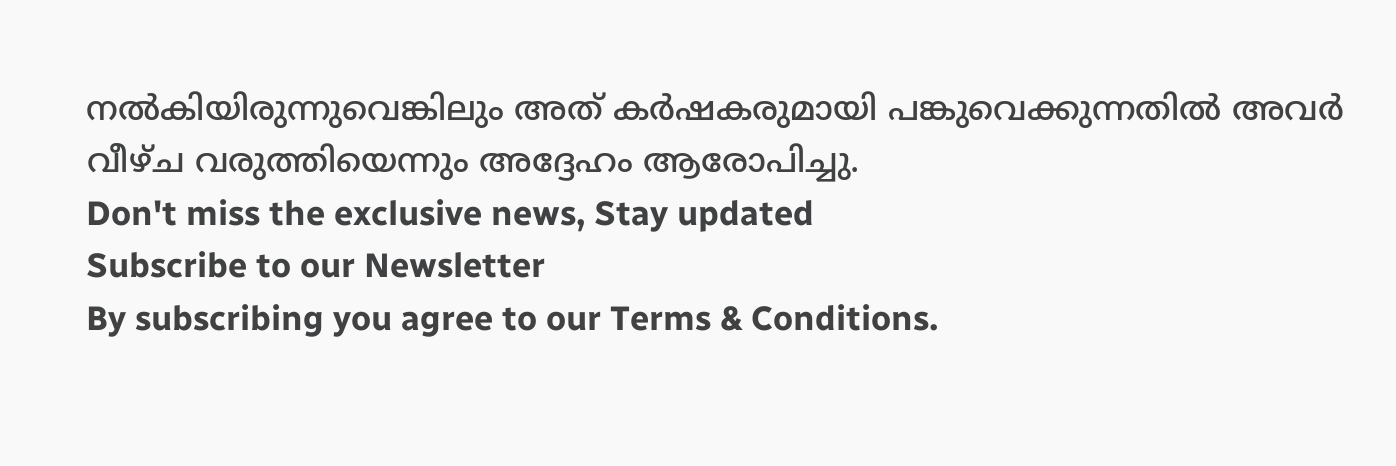നൽകിയിരുന്നുവെങ്കിലും അത് കർഷകരുമായി പങ്കുവെക്കുന്നതിൽ അവർ വീഴ്ച വരുത്തിയെന്നും അദ്ദേഹം ആരോപിച്ചു.
Don't miss the exclusive news, Stay updated
Subscribe to our Newsletter
By subscribing you agree to our Terms & Conditions.